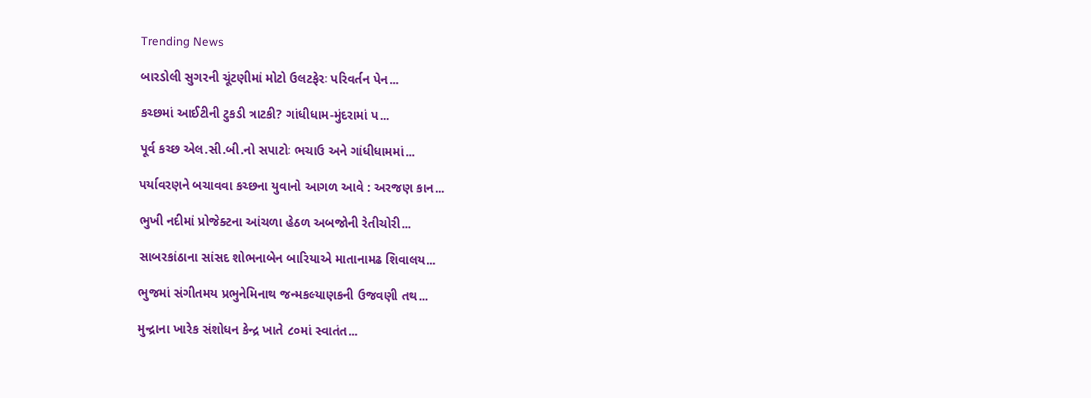Trending News

બારડોલી સુગરની ચૂંટણીમાં મોટો ઉલટફેરઃ પરિવર્તન પેન...

કચ્છમાં આઈટીની ટુકડી ત્રાટકી? ગાંધીધામ-મુંદરામાં પ...

પૂર્વ કચ્છ એલ.સી.બી.નો સપાટોઃ ભચાઉ અને ગાંધીધામમાં...

પર્યાવરણને બચાવવા કચ્છના યુવાનો આગળ આવે : અરજણ કાન...

ભુખી નદીમાં પ્રોજેક્ટના આંચળા હેઠળ અબજોની રેતીચોરી...

સાબરકાંઠાના સાંસદ શોભનાબેન બારિયાએ માતાનામઢ શિવાલય...

ભુજમાં સંગીતમય પ્રભુનેમિનાથ જન્મકલ્યાણકની ઉજવણી તથ...

મુન્દ્રાના ખારેક સંશોધન કેન્દ્ર ખાતે ૮૦માં સ્વાતંત...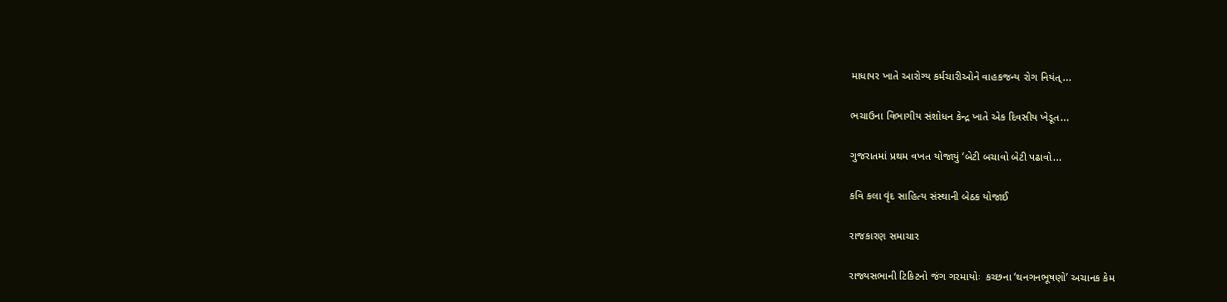માધાપર ખાતે આરોગ્ય કર્મચારીઓને વાહકજન્ય રોગ નિયંત્...

ભચાઉના વિભાગીય સંશોધન કેન્દ્ર ખાતે એક દિવસીય ખેડૂત...

ગુજરાતમાં પ્રથમ વખત યોજાયું ‘બેટી બચાવો બેટી પઢાવો...

કવિ કલા વૃંદ સાહિત્ય સંસ્થાની બેઠક યોજાઈ

રાજકારણ સમાચાર

રાજ્યસભાની ટિકિટનો જંગ ગરમાયોઃ  કચ્છના ‘થનગનભૂષણો’ અચાનક કેમ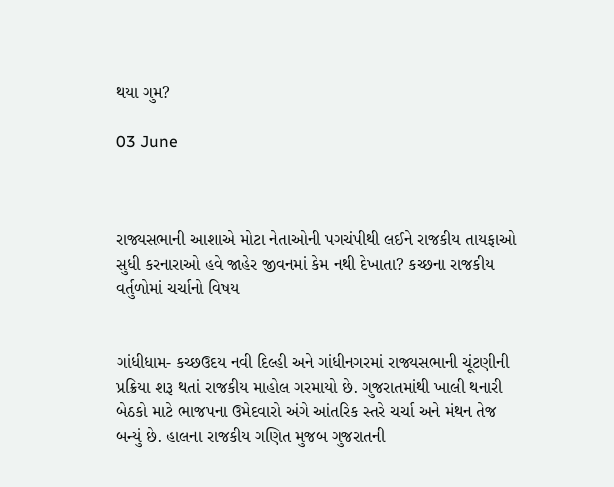થયા ગુમ?

03 June



રાજ્યસભાની આશાએ મોટા નેતાઓની પગચંપીથી લઈને રાજકીય તાયફાઓ સુધી કરનારાઓ હવે જાહેર જીવનમાં કેમ નથી દેખાતા? કચ્છના રાજકીય વર્તુળોમાં ચર્ચાનો વિષય


ગાંધીધામ- કચ્છઉદય નવી દિલ્હી અને ગાંધીનગરમાં રાજ્યસભાની ચૂંટણીની પ્રક્રિયા શરૂ થતાં રાજકીય માહોલ ગરમાયો છે. ગુજરાતમાંથી ખાલી થનારી બેઠકો માટે ભાજપના ઉમેદવારો અંગે આંતરિક સ્તરે ચર્ચા અને મંથન તેજ બન્યું છે. હાલના રાજકીય ગણિત મુજબ ગુજરાતની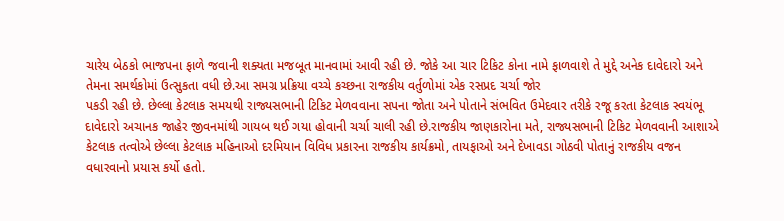ચારેય બેઠકો ભાજપના ફાળે જવાની શક્યતા મજબૂત માનવામાં આવી રહી છે. જોકે આ ચાર ટિકિટ કોના નામે ફાળવાશે તે મુદ્દે અનેક દાવેદારો અને તેમના સમર્થકોમાં ઉત્સુકતા વધી છે.આ સમગ્ર પ્રક્રિયા વચ્ચે કચ્છના રાજકીય વર્તુળોમાં એક રસપ્રદ ચર્ચા જોર
પકડી રહી છે. છેલ્લા કેટલાક સમયથી રાજ્યસભાની ટિકિટ મેળવવાના સપના જોતા અને પોતાને સંભવિત ઉમેદવાર તરીકે રજૂ કરતા કેટલાક સ્વયંભૂ દાવેદારો અચાનક જાહેર જીવનમાંથી ગાયબ થઈ ગયા હોવાની ચર્ચા ચાલી રહી છે.રાજકીય જાણકારોના મતે, રાજ્યસભાની ટિકિટ મેળવવાની આશાએ કેટલાક તત્વોએ છેલ્લા કેટલાક મહિનાઓ દરમિયાન વિવિધ પ્રકારના રાજકીય કાર્યક્રમો, તાયફાઓ અને દેખાવડા ગોઠવી પોતાનું રાજકીય વજન વધારવાનો પ્રયાસ કર્યો હતો.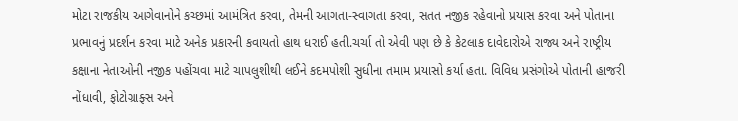મોટા રાજકીય આગેવાનોને કચ્છમાં આમંત્રિત કરવા, તેમની આગતા-સ્વાગતા કરવા, સતત નજીક રહેવાનો પ્રયાસ કરવા અને પોતાના પ્રભાવનું પ્રદર્શન કરવા માટે અનેક પ્રકારની કવાયતો હાથ ધરાઈ હતી.ચર્ચા તો એવી પણ છે કે કેટલાક દાવેદારોએ રાજ્ય અને રાષ્ટ્રીય કક્ષાના નેતાઓની નજીક પહોંચવા માટે ચાપલુશીથી લઈને કદમપોશી સુધીના તમામ પ્રયાસો કર્યા હતા. વિવિધ પ્રસંગોએ પોતાની હાજરી નોંધાવી, ફોટોગ્રાફ્સ અને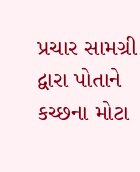પ્રચાર સામગ્રી દ્વારા પોતાને કચ્છના મોટા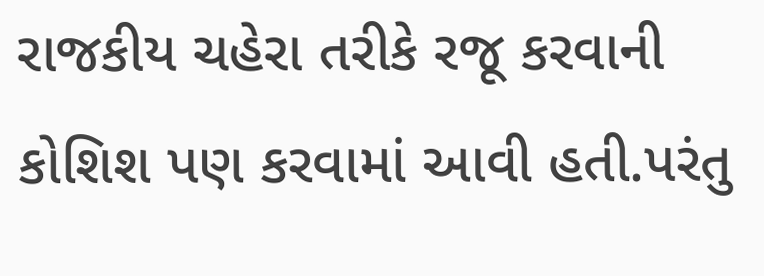રાજકીય ચહેરા તરીકે રજૂ કરવાની કોશિશ પણ કરવામાં આવી હતી.પરંતુ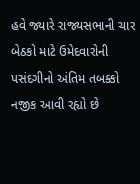હવે જ્યારે રાજ્યસભાની ચાર બેઠકો માટે ઉમેદવારોની પસંદગીનો અંતિમ તબક્કો નજીક આવી રહ્યો છે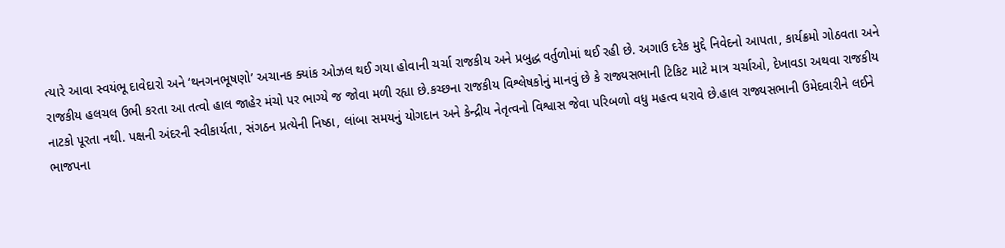ત્યારે આવા સ્વયંભૂ દાવેદારો અને ‘થનગનભૂષણો’ અચાનક ક્યાંક ઓઝલ થઈ ગયા હોવાની ચર્ચા રાજકીય અને પ્રબુદ્ધ વર્તુળોમાં થઈ રહી છે. અગાઉ દરેક મુદ્દે નિવેદનો આપતા, કાર્યક્રમો ગોઠવતા અને રાજકીય હલચલ ઉભી કરતા આ તત્વો હાલ જાહેર મંચો પર ભાગ્યે જ જોવા મળી રહ્યા છે.કચ્છના રાજકીય વિશ્લેષકોનું માનવું છે કે રાજ્યસભાની ટિકિટ માટે માત્ર ચર્ચાઓ, દેખાવડા અથવા રાજકીય નાટકો પૂરતા નથી. પક્ષની અંદરની સ્વીકાર્યતા, સંગઠન પ્રત્યેની નિષ્ઠા, લાંબા સમયનું યોગદાન અને કેન્દ્રીય નેતૃત્વનો વિશ્વાસ જેવા પરિબળો વધુ મહત્વ ધરાવે છે.હાલ રાજ્યસભાની ઉમેદવારીને લઈને ભાજપના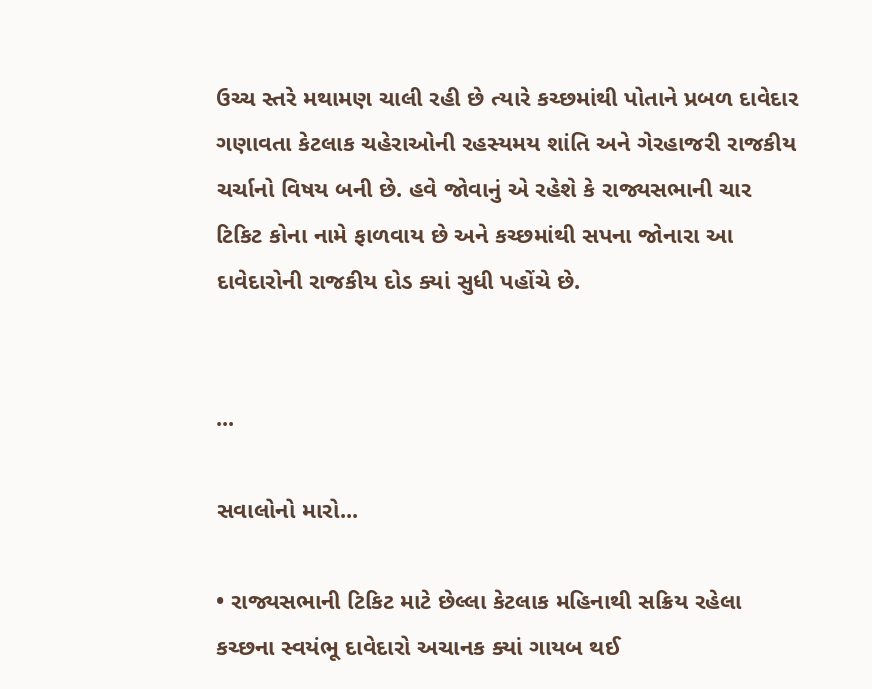ઉચ્ચ સ્તરે મથામણ ચાલી રહી છે ત્યારે કચ્છમાંથી પોતાને પ્રબળ દાવેદાર ગણાવતા કેટલાક ચહેરાઓની રહસ્યમય શાંતિ અને ગેરહાજરી રાજકીય ચર્ચાનો વિષય બની છે. હવે જોવાનું એ રહેશે કે રાજ્યસભાની ચાર ટિકિટ કોના નામે ફાળવાય છે અને કચ્છમાંથી સપના જોનારા આ દાવેદારોની રાજકીય દોડ ક્યાં સુધી પહોંચે છે.


...

સવાલોનો મારો...

• રાજ્યસભાની ટિકિટ માટે છેલ્લા કેટલાક મહિનાથી સક્રિય રહેલા કચ્છના સ્વયંભૂ દાવેદારો અચાનક ક્યાં ગાયબ થઈ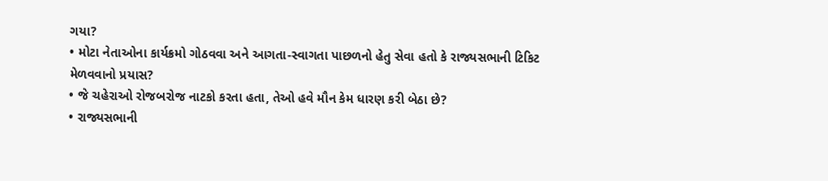ગયા?
• મોટા નેતાઓના કાર્યક્રમો ગોઠવવા અને આગતા-સ્વાગતા પાછળનો હેતુ સેવા હતો કે રાજ્યસભાની ટિકિટ મેળવવાનો પ્રયાસ?
• જે ચહેરાઓ રોજબરોજ નાટકો કરતા હતા, તેઓ હવે મૌન કેમ ધારણ કરી બેઠા છે?
• રાજ્યસભાની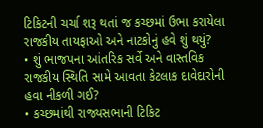ટિકિટની ચર્ચા શરૂ થતાં જ કચ્છમાં ઉભા કરાયેલા રાજકીય તાયફાઓ અને નાટકોનું હવે શું થયું?
• શું ભાજપના આંતરિક સર્વે અને વાસ્તવિક રાજકીય સ્થિતિ સામે આવતા કેટલાક દાવેદારોની હવા નીકળી ગઈ?
• કચ્છમાંથી રાજ્યસભાની ટિકિટ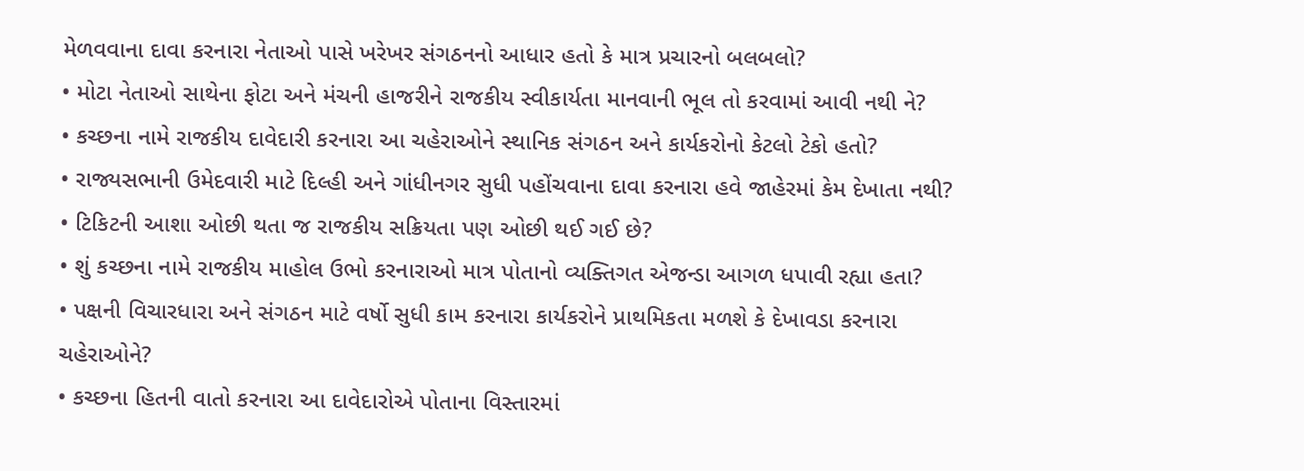મેળવવાના દાવા કરનારા નેતાઓ પાસે ખરેખર સંગઠનનો આધાર હતો કે માત્ર પ્રચારનો બલબલો?
• મોટા નેતાઓ સાથેના ફોટા અને મંચની હાજરીને રાજકીય સ્વીકાર્યતા માનવાની ભૂલ તો કરવામાં આવી નથી ને?
• કચ્છના નામે રાજકીય દાવેદારી કરનારા આ ચહેરાઓને સ્થાનિક સંગઠન અને કાર્યકરોનો કેટલો ટેકો હતો?
• રાજ્યસભાની ઉમેદવારી માટે દિલ્હી અને ગાંધીનગર સુધી પહોંચવાના દાવા કરનારા હવે જાહેરમાં કેમ દેખાતા નથી?
• ટિકિટની આશા ઓછી થતા જ રાજકીય સક્રિયતા પણ ઓછી થઈ ગઈ છે?
• શું કચ્છના નામે રાજકીય માહોલ ઉભો કરનારાઓ માત્ર પોતાનો વ્યક્તિગત એજન્ડા આગળ ધપાવી રહ્યા હતા?
• પક્ષની વિચારધારા અને સંગઠન માટે વર્ષો સુધી કામ કરનારા કાર્યકરોને પ્રાથમિકતા મળશે કે દેખાવડા કરનારા ચહેરાઓને?
• કચ્છના હિતની વાતો કરનારા આ દાવેદારોએ પોતાના વિસ્તારમાં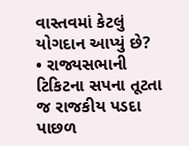વાસ્તવમાં કેટલું યોગદાન આપ્યું છે?
• રાજ્યસભાની ટિકિટના સપના તૂટતા જ રાજકીય પડદા પાછળ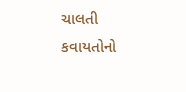ચાલતી કવાયતોનો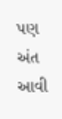પણ અંત આવી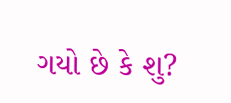ગયો છે કે શુ?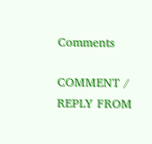Comments

COMMENT / REPLY FROM